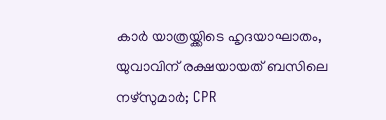കാർ യാത്രയ്ക്കിടെ ഹൃദയാഘാതം, യുവാവിന് രക്ഷയായത് ബസിലെ നഴ്സുമാർ; CPR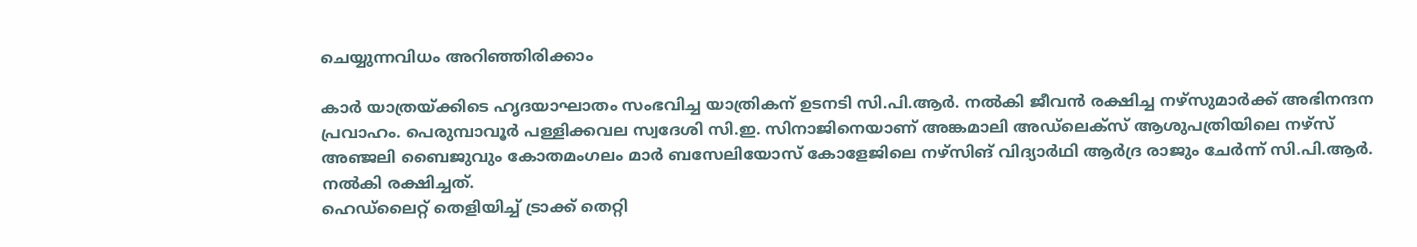ചെയ്യുന്നവിധം അറിഞ്ഞിരിക്കാം

കാർ യാത്രയ്ക്കിടെ ഹൃദയാഘാതം സംഭവിച്ച യാത്രികന് ഉടനടി സി.പി.ആർ. നൽകി ജീവൻ രക്ഷിച്ച നഴ്സുമാർക്ക് അഭിനന്ദന പ്രവാഹം. പെരുമ്പാവൂർ പള്ളിക്കവല സ്വദേശി സി.ഇ. സിനാജിനെയാണ് അങ്കമാലി അഡ്ലെക്സ് ആശുപത്രിയിലെ നഴ്സ് അഞ്ജലി ബൈജുവും കോതമംഗലം മാർ ബസേലിയോസ് കോളേജിലെ നഴ്സിങ് വിദ്യാർഥി ആർദ്ര രാജും ചേർന്ന് സി.പി.ആർ. നൽകി രക്ഷിച്ചത്.
ഹെഡ്ലൈറ്റ് തെളിയിച്ച് ട്രാക്ക് തെറ്റി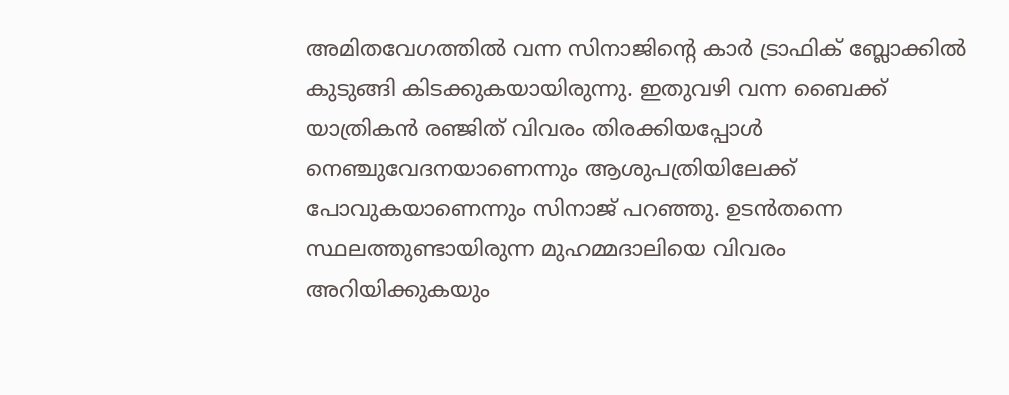അമിതവേഗത്തിൽ വന്ന സിനാജിന്റെ കാർ ട്രാഫിക് ബ്ലോക്കിൽ കുടുങ്ങി കിടക്കുകയായിരുന്നു. ഇതുവഴി വന്ന ബൈക്ക് യാത്രികൻ രഞ്ജിത് വിവരം തിരക്കിയപ്പോൾ നെഞ്ചുവേദനയാണെന്നും ആശുപത്രിയിലേക്ക് പോവുകയാണെന്നും സിനാജ് പറഞ്ഞു. ഉടൻതന്നെ സ്ഥലത്തുണ്ടായിരുന്ന മുഹമ്മദാലിയെ വിവരം അറിയിക്കുകയും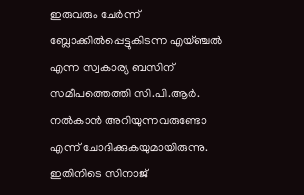ഇരുവരും ചേർന്ന് ബ്ലോക്കിൽപ്പെട്ടുകിടന്ന എയ്ഞ്ചൽ എന്ന സ്വകാര്യ ബസിന് സമീപത്തെത്തി സി.പി.ആർ. നൽകാൻ അറിയുന്നവരുണ്ടോ എന്ന് ചോദിക്കുകയുമായിരുന്നു. ഇതിനിടെ സിനാജ്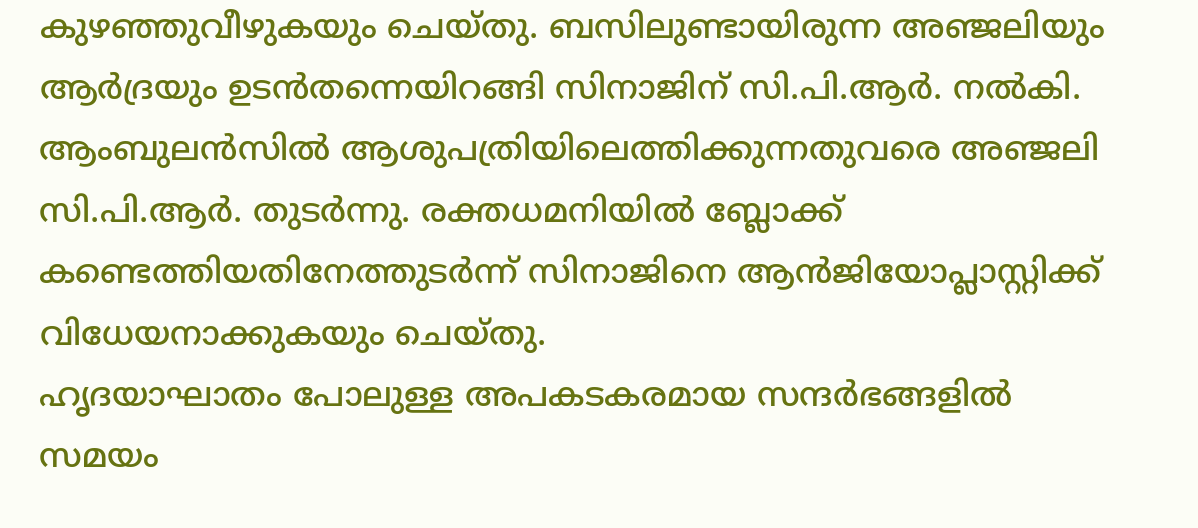കുഴഞ്ഞുവീഴുകയും ചെയ്തു. ബസിലുണ്ടായിരുന്ന അഞ്ജലിയും ആർദ്രയും ഉടൻതന്നെയിറങ്ങി സിനാജിന് സി.പി.ആർ. നൽകി. ആംബുലൻസിൽ ആശുപത്രിയിലെത്തിക്കുന്നതുവരെ അഞ്ജലി സി.പി.ആർ. തുടർന്നു. രക്തധമനിയിൽ ബ്ലോക്ക് കണ്ടെത്തിയതിനേത്തുടർന്ന് സിനാജിനെ ആൻജിയോപ്ലാസ്റ്റിക്ക് വിധേയനാക്കുകയും ചെയ്തു.
ഹൃദയാഘാതം പോലുള്ള അപകടകരമായ സന്ദർഭങ്ങളിൽ സമയം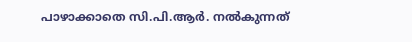പാഴാക്കാതെ സി.പി.ആർ. നൽകുന്നത്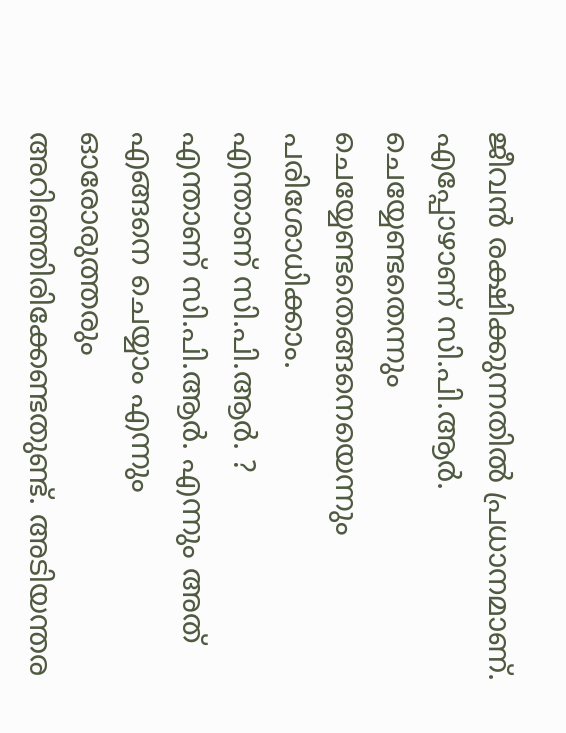ജീവൻ രക്ഷിക്കുന്നതിൽ പ്രധാനമാണ്. എപ്പോഴാണ് സി.പി.ആർ. ചെയ്യേണ്ടതെന്നും ചെയ്യേണ്ടതെങ്ങനെയെന്നും പരിശോധിക്കാം.
എന്താണ് സി.പി.ആർ. ?
എന്താണ് സി.പി.ആർ. എന്നും അത് എങ്ങനെ ചെയ്യാം എന്നും ഓരോരുത്തരും അറിഞ്ഞിരിക്കേണ്ടതുണ്ട്. അടിയന്തര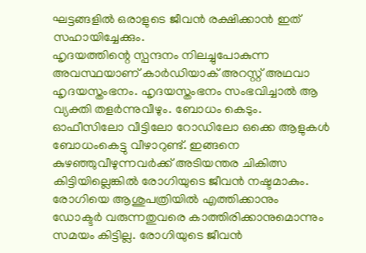ഘട്ടങ്ങളിൽ ഒരാളുടെ ജീവൻ രക്ഷിക്കാൻ ഇത് സഹായിച്ചേക്കും.
ഹൃദയത്തിന്റെ സ്പന്ദനം നിലച്ചുപോകുന്ന അവസ്ഥയാണ് കാർഡിയാക് അറസ്റ്റ് അഥവാ ഹൃദയസ്തംഭനം. ഹൃദയസ്തംഭനം സംഭവിച്ചാൽ ആ വ്യക്തി തളർന്നുവീഴും. ബോധം കെടും. ഓഫീസിലോ വീട്ടിലോ റോഡിലോ ഒക്കെ ആളുകൾ ബോധംകെട്ടു വീഴാറുണ്ട്. ഇങ്ങനെ കുഴഞ്ഞുവീഴുന്നവർക്ക് അടിയന്തര ചികിത്സ കിട്ടിയില്ലെങ്കിൽ രോഗിയുടെ ജീവൻ നഷ്ടമാകും. രോഗിയെ ആശുപത്രിയിൽ എത്തിക്കാനും ഡോക്ടർ വരുന്നതുവരെ കാത്തിരിക്കാനുമൊന്നും സമയം കിട്ടില്ല. രോഗിയുടെ ജീവൻ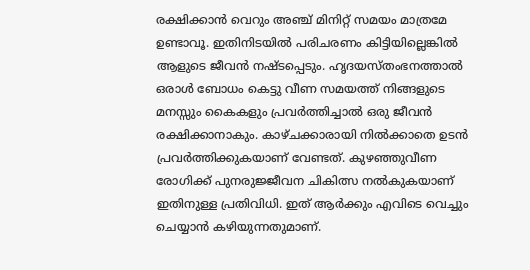രക്ഷിക്കാൻ വെറും അഞ്ച് മിനിറ്റ് സമയം മാത്രമേ ഉണ്ടാവൂ. ഇതിനിടയിൽ പരിചരണം കിട്ടിയില്ലെങ്കിൽ ആളുടെ ജീവൻ നഷ്ടപ്പെടും. ഹൃദയസ്തംഭനത്താൽ ഒരാൾ ബോധം കെട്ടു വീണ സമയത്ത് നിങ്ങളുടെ മനസ്സും കൈകളും പ്രവർത്തിച്ചാൽ ഒരു ജീവൻ രക്ഷിക്കാനാകും. കാഴ്ചക്കാരായി നിൽക്കാതെ ഉടൻ പ്രവർത്തിക്കുകയാണ് വേണ്ടത്. കുഴഞ്ഞുവീണ രോഗിക്ക് പുനരുജ്ജീവന ചികിത്സ നൽകുകയാണ് ഇതിനുള്ള പ്രതിവിധി. ഇത് ആർക്കും എവിടെ വെച്ചും ചെയ്യാൻ കഴിയുന്നതുമാണ്.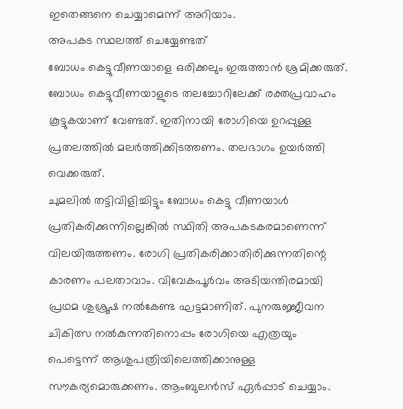ഇതെങ്ങനെ ചെയ്യാമെന്ന് അറിയാം.
അപകട സ്ഥലത്ത് ചെയ്യേണ്ടത്
ബോധം കെട്ടുവീണയാളെ ഒരിക്കലും ഇരുത്താൻ ശ്രമിക്കരുത്. ബോധം കെട്ടുവീണയാളുടെ തലച്ചോറിലേക്ക് രക്തപ്രവാഹം കൂട്ടുകയാണ് വേണ്ടത്. ഇതിനായി രോഗിയെ ഉറപ്പുള്ള പ്രതലത്തിൽ മലർത്തിക്കിടത്തണം. തലഭാഗം ഉയർത്തി വെക്കരുത്.
ചുമലിൽ തട്ടിവിളിച്ചിട്ടും ബോധം കെട്ടു വീണയാൾ പ്രതികരിക്കുന്നില്ലെങ്കിൽ സ്ഥിതി അപകടകരമാണെന്ന് വിലയിരുത്തണം. രോഗി പ്രതികരിക്കാതിരിക്കുന്നതിന്റെ കാരണം പലതാവാം. വിവേകപൂർവം അടിയന്തിരമായി പ്രഥമ ശുശ്രൂഷ നൽകേണ്ട ഘട്ടമാണിത്. പുനരുജ്ജീവന ചികിത്സ നൽകുന്നതിനൊപ്പം രോഗിയെ എത്രയും പെട്ടെന്ന് ആശുപത്രിയിലെത്തിക്കാനുള്ള സൗകര്യമൊരുക്കണം. ആംബുലൻസ് ഏർപ്പാട് ചെയ്യാം.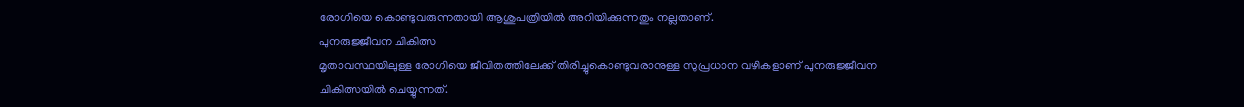രോഗിയെ കൊണ്ടുവരുന്നതായി ആശുപത്രിയിൽ അറിയിക്കുന്നതും നല്ലതാണ്.
പുനരുജ്ജീവന ചികിത്സ
മൃതാവസ്ഥയിലുള്ള രോഗിയെ ജീവിതത്തിലേക്ക് തിരിച്ചുകൊണ്ടുവരാനുള്ള സുപ്രധാന വഴികളാണ് പുനരുജ്ജീവന ചികിത്സയിൽ ചെയ്യുന്നത്.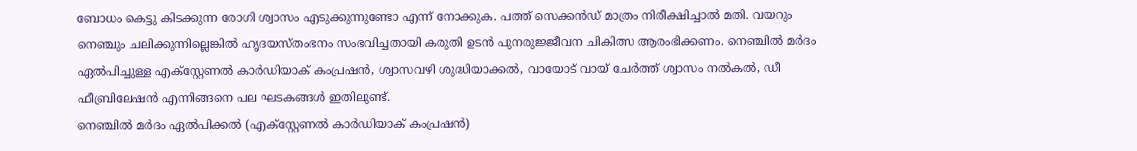ബോധം കെട്ടു കിടക്കുന്ന രോഗി ശ്വാസം എടുക്കുന്നുണ്ടോ എന്ന് നോക്കുക. പത്ത് സെക്കൻഡ് മാത്രം നിരീക്ഷിച്ചാൽ മതി. വയറും നെഞ്ചും ചലിക്കുന്നില്ലെങ്കിൽ ഹൃദയസ്തംഭനം സംഭവിച്ചതായി കരുതി ഉടൻ പുനരുജ്ജീവന ചികിത്സ ആരംഭിക്കണം. നെഞ്ചിൽ മർദം ഏൽപിച്ചുള്ള എക്സ്റ്റേണൽ കാർഡിയാക് കംപ്രഷൻ, ശ്വാസവഴി ശുദ്ധിയാക്കൽ, വായോട് വായ് ചേർത്ത് ശ്വാസം നൽകൽ, ഡീ ഫീബ്രിലേഷൻ എന്നിങ്ങനെ പല ഘടകങ്ങൾ ഇതിലുണ്ട്.
നെഞ്ചിൽ മർദം ഏൽപിക്കൽ (എക്സ്റ്റേണൽ കാർഡിയാക് കംപ്രഷൻ)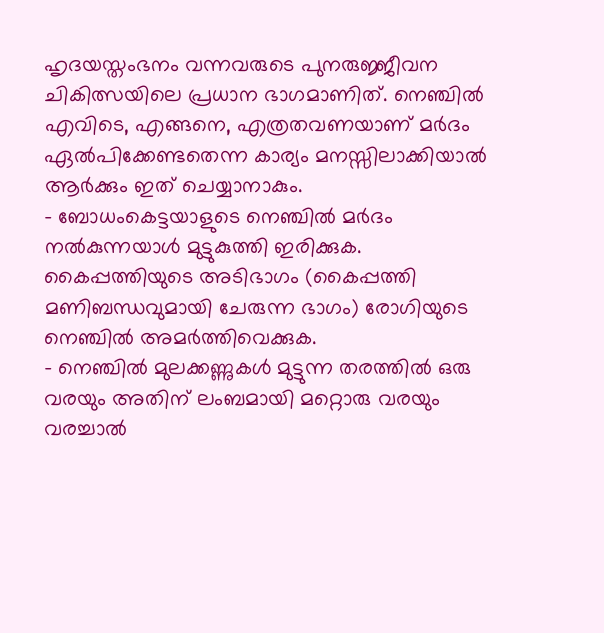ഹൃദയസ്തംഭനം വന്നവരുടെ പുനരുജ്ജീവന ചികിത്സയിലെ പ്രധാന ഭാഗമാണിത്. നെഞ്ചിൽ എവിടെ, എങ്ങനെ, എത്രതവണയാണ് മർദം ഏൽപിക്കേണ്ടതെന്ന കാര്യം മനസ്സിലാക്കിയാൽ ആർക്കും ഇത് ചെയ്യാനാകും.
- ബോധംകെട്ടയാളുടെ നെഞ്ചിൽ മർദം നൽകുന്നയാൾ മുട്ടുകുത്തി ഇരിക്കുക. കൈപ്പത്തിയുടെ അടിഭാഗം (കൈപ്പത്തി മണിബന്ധവുമായി ചേരുന്ന ഭാഗം) രോഗിയുടെ നെഞ്ചിൽ അമർത്തിവെക്കുക.
- നെഞ്ചിൽ മുലക്കണ്ണുകൾ മുട്ടുന്ന തരത്തിൽ ഒരു വരയും അതിന് ലംബമായി മറ്റൊരു വരയും വരച്ചാൽ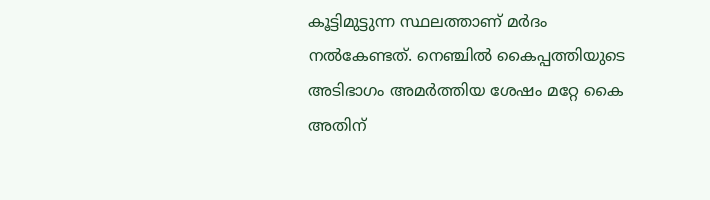കൂട്ടിമുട്ടുന്ന സ്ഥലത്താണ് മർദം നൽകേണ്ടത്. നെഞ്ചിൽ കൈപ്പത്തിയുടെ അടിഭാഗം അമർത്തിയ ശേഷം മറ്റേ കൈ അതിന്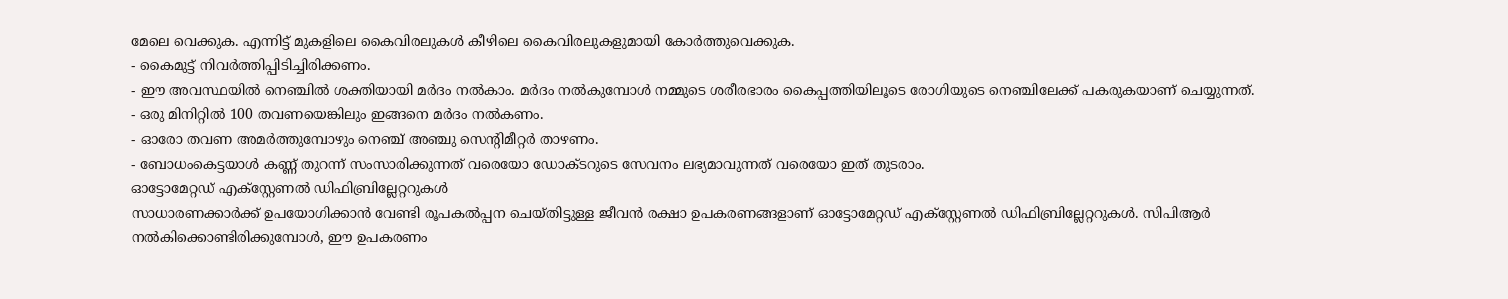മേലെ വെക്കുക. എന്നിട്ട് മുകളിലെ കൈവിരലുകൾ കീഴിലെ കൈവിരലുകളുമായി കോർത്തുവെക്കുക.
- കൈമുട്ട് നിവർത്തിപ്പിടിച്ചിരിക്കണം.
- ഈ അവസ്ഥയിൽ നെഞ്ചിൽ ശക്തിയായി മർദം നൽകാം. മർദം നൽകുമ്പോൾ നമ്മുടെ ശരീരഭാരം കൈപ്പത്തിയിലൂടെ രോഗിയുടെ നെഞ്ചിലേക്ക് പകരുകയാണ് ചെയ്യുന്നത്.
- ഒരു മിനിറ്റിൽ 100 തവണയെങ്കിലും ഇങ്ങനെ മർദം നൽകണം.
- ഓരോ തവണ അമർത്തുമ്പോഴും നെഞ്ച് അഞ്ചു സെന്റിമീറ്റർ താഴണം.
- ബോധംകെട്ടയാൾ കണ്ണ് തുറന്ന് സംസാരിക്കുന്നത് വരെയോ ഡോക്ടറുടെ സേവനം ലഭ്യമാവുന്നത് വരെയോ ഇത് തുടരാം.
ഓട്ടോമേറ്റഡ് എക്സ്റ്റേണൽ ഡിഫിബ്രില്ലേറ്ററുകൾ
സാധാരണക്കാർക്ക് ഉപയോഗിക്കാൻ വേണ്ടി രൂപകൽപ്പന ചെയ്തിട്ടുള്ള ജീവൻ രക്ഷാ ഉപകരണങ്ങളാണ് ഓട്ടോമേറ്റഡ് എക്സ്റ്റേണൽ ഡിഫിബ്രില്ലേറ്ററുകൾ. സിപിആർ നൽകിക്കൊണ്ടിരിക്കുമ്പോൾ, ഈ ഉപകരണം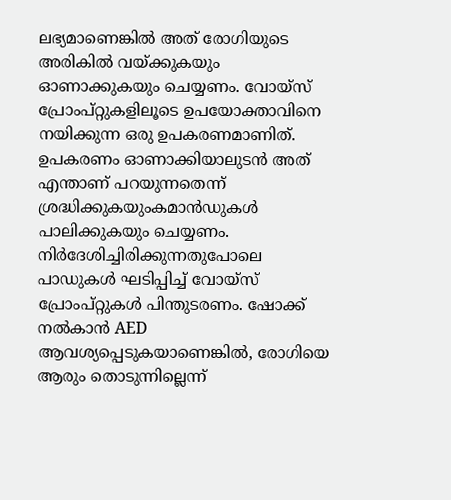ലഭ്യമാണെങ്കിൽ അത് രോഗിയുടെ അരികിൽ വയ്ക്കുകയും ഓണാക്കുകയും ചെയ്യണം. വോയ്സ് പ്രോംപ്റ്റുകളിലൂടെ ഉപയോക്താവിനെ നയിക്കുന്ന ഒരു ഉപകരണമാണിത്. ഉപകരണം ഓണാക്കിയാലുടൻ അത് എന്താണ് പറയുന്നതെന്ന് ശ്രദ്ധിക്കുകയുംകമാൻഡുകൾ പാലിക്കുകയും ചെയ്യണം. നിർദേശിച്ചിരിക്കുന്നതുപോലെ പാഡുകൾ ഘടിപ്പിച്ച് വോയ്സ് പ്രോംപ്റ്റുകൾ പിന്തുടരണം. ഷോക്ക് നൽകാൻ AED ആവശ്യപ്പെടുകയാണെങ്കിൽ, രോഗിയെ ആരും തൊടുന്നില്ലെന്ന്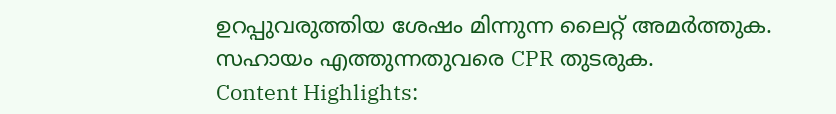ഉറപ്പുവരുത്തിയ ശേഷം മിന്നുന്ന ലൈറ്റ് അമർത്തുക. സഹായം എത്തുന്നതുവരെ CPR തുടരുക.
Content Highlights: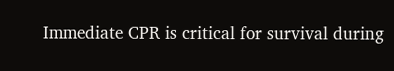Immediate CPR is critical for survival during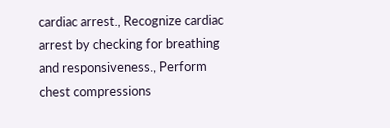cardiac arrest., Recognize cardiac arrest by checking for breathing and responsiveness., Perform chest compressions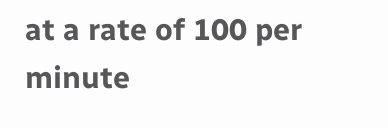at a rate of 100 per minute